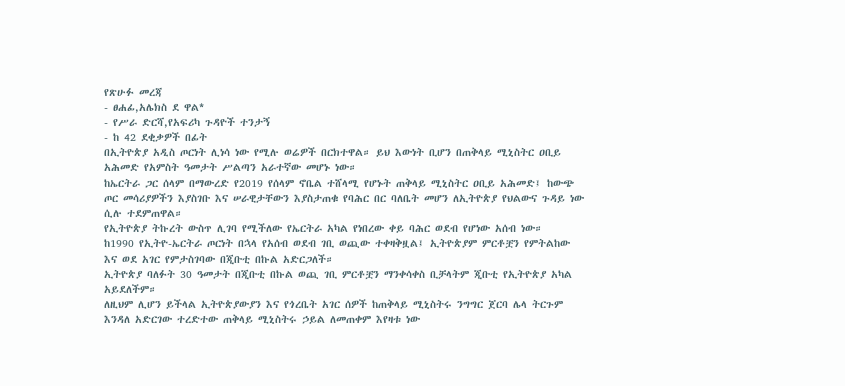የጽሁፉ መረጃ
- ፀሐፊ,አሌክስ ደ ዋል*
- የሥራ ድርሻ,የአፍሪካ ጉዳዮች ተንታኝ
- ከ 42 ደቂቃዎች በፊት
በኢትዮጵያ አዲስ ጦርነት ሊነሳ ነው የሚሉ ወሬዎች በርክተዋል። ይህ እውነት ቢሆን በጠቅላይ ሚኒስትር ዐቢይ አሕመድ የአምስት ዓመታት ሥልጣን አራተኛው መሆኑ ነው።
ከኤርትራ ጋር ሰላም በማውረድ የ2019 የሰላም ኖቤል ተሸላሚ የሆኑት ጠቅላይ ሚኒስትር ዐቢይ አሕመድ፤ ከውጭ ጦር መሳሪያዎችን እያስገቡ እና ሠራዊታቸውን እያስታጠቁ የባሕር በር ባለቤት መሆን ለኢትዮጵያ የህልውና ጉዳይ ነው ሲሉ ተደምጠዋል።
የኢትዮጵያ ትኩረት ውስጥ ሊገባ የሚችለው የኤርትራ አካል የነበረው ቀይ ባሕር ወደብ የሆነው አሰብ ነው።
ከ1990 የኢትዮ-ኤርትራ ጦርነት በኋላ የአሰብ ወደብ ገቢ ወጪው ተቀዛቅዟል፤ ኢትዮጵያም ምርቶቿን የምትልከው እና ወደ አገር የምታስገባው በጂቡቲ በኩል አድርጋለች።
ኢትዮጵያ ባለፉት 30 ዓመታት በጂቡቲ በኩል ወጪ ገቢ ምርቶቿን ማንቀሳቀስ ቢቻላትም ጂቡቲ የኢትዮጵያ አካል አይደለችም።
ለዚህም ሊሆን ይችላል ኢትዮጵያውያን እና የጎረቤት አገር ሰዎች ከጠቅላይ ሚኒስትሩ ንግግር ጀርባ ሌላ ትርጉም እንዳለ አድርገው ተረድተው ጠቅላይ ሚኒስትሩ ኃይል ለመጠቀም እየዛቱ ነው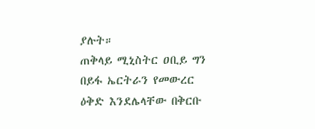ያሉት።
ጠቅላይ ሚኒስትር ዐቢይ ግን በይፋ ኤርትራን የመውረር ዕቅድ እንደሌላቸው በቅርቡ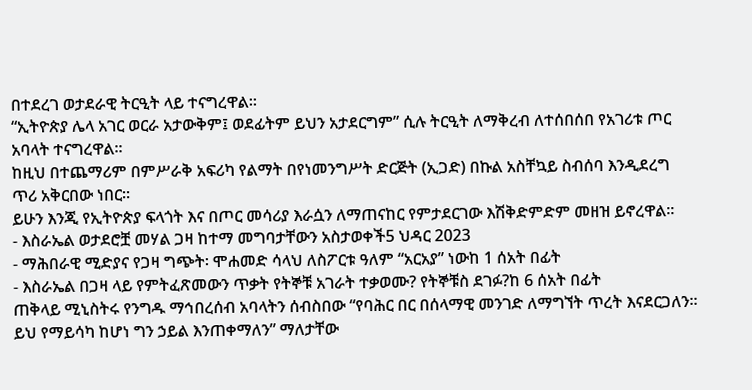በተደረገ ወታደራዊ ትርዒት ላይ ተናግረዋል።
“ኢትዮጵያ ሌላ አገር ወርራ አታውቅም፤ ወደፊትም ይህን አታደርግም” ሲሉ ትርዒት ለማቅረብ ለተሰበሰበ የአገሪቱ ጦር አባላት ተናግረዋል።
ከዚህ በተጨማሪም በምሥራቅ አፍሪካ የልማት በየነመንግሥት ድርጅት (ኢጋድ) በኩል አስቸኳይ ስብሰባ እንዲደረግ ጥሪ አቅርበው ነበር።
ይሁን እንጂ የኢትዮጵያ ፍላጎት እና በጦር መሳሪያ እራሷን ለማጠናከር የምታደርገው እሽቅድምድም መዘዝ ይኖረዋል።
- እስራኤል ወታደሮቿ መሃል ጋዛ ከተማ መግባታቸውን አስታወቀች5 ህዳር 2023
- ማሕበራዊ ሚድያና የጋዛ ግጭት፡ ሞሐመድ ሳላህ ለስፖርቱ ዓለም “አርአያ” ነውከ 1 ሰአት በፊት
- እስራኤል በጋዛ ላይ የምትፈጽመውን ጥቃት የትኞቹ አገራት ተቃወሙ? የትኞቹስ ደገፉ?ከ 6 ሰአት በፊት
ጠቅላይ ሚኒስትሩ የንግዱ ማኅበረሰብ አባላትን ሰብስበው “የባሕር በር በሰላማዊ መንገድ ለማግኘት ጥረት እናደርጋለን። ይህ የማይሳካ ከሆነ ግን ኃይል እንጠቀማለን” ማለታቸው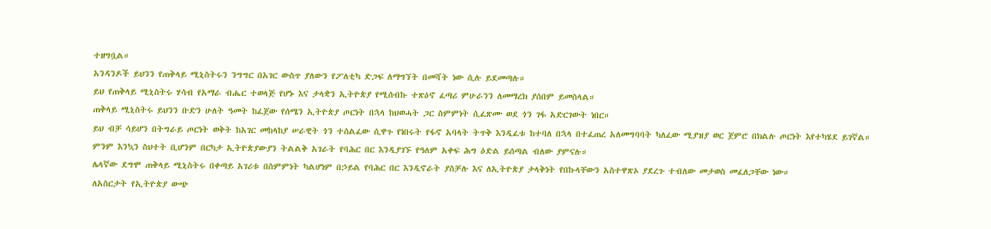ተዘግቧል።
አንዳንዶች ይህንን የጠቅላይ ሚኒስትሩን ንግግር በአገር ውስጥ ያለውን የፖለቲካ ድጋፍ ለማግኘት በመሻት ነው ሲሉ ይደመጣሉ።
ይህ የጠቅላይ ሚኒስትሩ ሃሳብ የአማራ ብሔር ተወላጅ የሆኑ እና ታላቋን ኢትዮጵያ የሚሰብኩ ተጽዕኖ ፈጣሪ ምሁራንን ለመማረክ ያሰበም ይመስላል።
ጠቅላይ ሚኒስትሩ ይህንን ቡድን ሁለት ዓመት ከፈጀው የሰሜን ኢትዮጵያ ጦርነት በኋላ ከህወሓት ጋር ስምምነት ሲፈጽሙ ወደ ጎን ገፋ አድርገውት ነበር።
ይህ ብቻ ሳይሆን በትግራይ ጦርነት ወቅት ከአገር መከላከያ ሠራዊት ጎን ተሰልፈው ሲዋጉ የነበሩት የፋኖ አባላት ትጥቅ እንዲፈቱ ከተባለ በኋላ በተፈጠረ አለመግባባት ካለፈው ሚያዝያ ወር ጀምሮ በክልሉ ጦርነት እየተካሄደ ይገኛል።
ምንም እንኳን ስህተት ቢሆንም በርካታ ኢትዮጵያውያን ትልልቅ አገራት የባሕር በር እንዲያገኙ የዓለም አቀፍ ሕግ ዕድል ይሰጣል ብለው ያምናሉ።
ሌላኛው ደግሞ ጠቅላይ ሚኒስትሩ በቀጣይ አገሪቱ በስምምነት ካልሆነም በኃይል የባሕር በር እንዲኖራት ያስቻሉ እና ለኢትዮጵያ ታላቅነት የበኩላቸውን አስተዋጽኦ ያደረጉ ተብለው መታወስ መፈለጋቸው ነው።
ለአስርታት የኢትዮጵያ ውጭ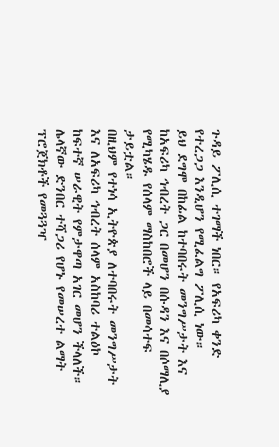ጉዳይ ፖሊሲ ተገማች ነበር። የአፍሪካ ቀንድ የተረጋጋ እንዲሆን የሚፈልግ ፖሊሲ ነው።
ይህ ደግሞ በከፊል ከተባበሩት መንግሥታት እና ከአፍሪካ ኅብረት ጋር በመሆን በሱዳን እና በሶማሊያ የሚካሄዱ የሰላም ማስከበሮች ላይ በመሳተፍ ታይቷል።
በዚህም የተነሳ ኢትዮጵያ ለተባበሩት መንግሥታት እና ለአፍሪካ ኅብረት ሰላም አስከባሪ ተልዕኮ ከፍተኛ ሠራዊት የምታዋጣ አገር መሆን ችላለች።
ሌላኛው ድንበር ተሻጋሪ የሆኑ የመሠረተ ልማት ፕሮጀክቶች የመጓጓዣ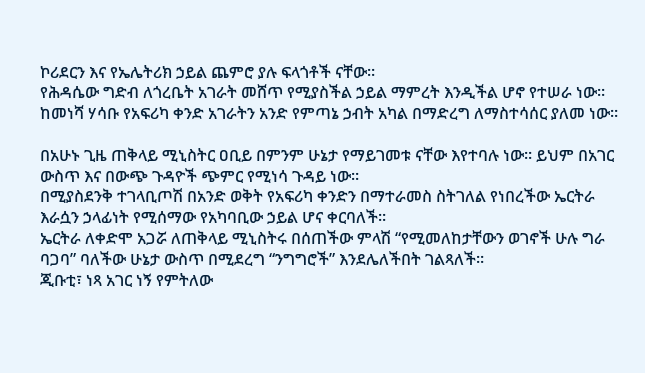ኮሪደርን እና የኤሌትሪክ ኃይል ጨምሮ ያሉ ፍላጎቶች ናቸው።
የሕዳሴው ግድብ ለጎረቤት አገራት መሸጥ የሚያስችል ኃይል ማምረት እንዲችል ሆኖ የተሠራ ነው።
ከመነሻ ሃሳቡ የአፍሪካ ቀንድ አገራትን አንድ የምጣኔ ኃብት አካል በማድረግ ለማስተሳሰር ያለመ ነው።

በአሁኑ ጊዜ ጠቅላይ ሚኒስትር ዐቢይ በምንም ሁኔታ የማይገመቱ ናቸው እየተባሉ ነው። ይህም በአገር ውስጥ እና በውጭ ጉዳዮች ጭምር የሚነሳ ጉዳይ ነው።
በሚያስደንቅ ተገላቢጦሽ በአንድ ወቅት የአፍሪካ ቀንድን በማተራመስ ስትገለል የነበረችው ኤርትራ እራሷን ኃላፊነት የሚሰማው የአካባቢው ኃይል ሆና ቀርባለች።
ኤርትራ ለቀድሞ አጋሯ ለጠቅላይ ሚኒስትሩ በሰጠችው ምላሽ “የሚመለከታቸውን ወገኖች ሁሉ ግራ ባጋባ” ባለችው ሁኔታ ውስጥ በሚደረግ “ንግግሮች” እንደሌለችበት ገልጻለች።
ጂቡቲ፣ ነጻ አገር ነኝ የምትለው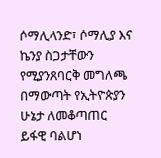ሶማሊላንድ፣ ሶማሊያ እና ኬንያ ስጋታቸውን የሚያንጸባርቅ መግለጫ በማውጣት የኢትዮጵያን ሁኔታ ለመቆጣጠር ይፋዊ ባልሆነ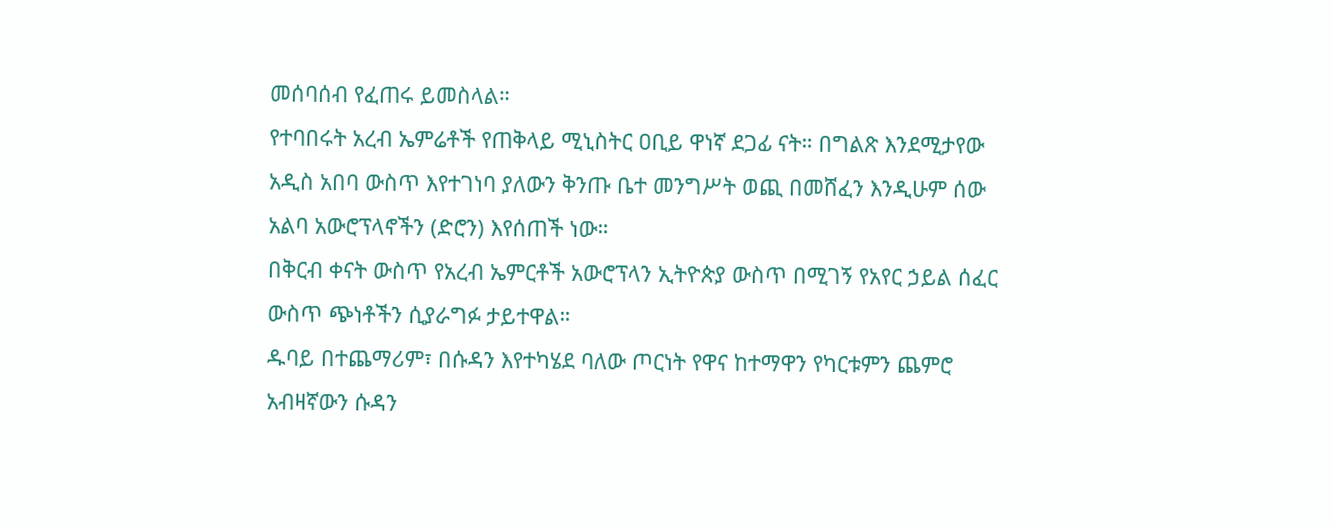መሰባሰብ የፈጠሩ ይመስላል።
የተባበሩት አረብ ኤምሬቶች የጠቅላይ ሚኒስትር ዐቢይ ዋነኛ ደጋፊ ናት። በግልጽ እንደሚታየው አዲስ አበባ ውስጥ እየተገነባ ያለውን ቅንጡ ቤተ መንግሥት ወጪ በመሸፈን እንዲሁም ሰው አልባ አውሮፕላኖችን (ድሮን) እየሰጠች ነው።
በቅርብ ቀናት ውስጥ የአረብ ኤምርቶች አውሮፕላን ኢትዮጵያ ውስጥ በሚገኝ የአየር ኃይል ሰፈር ውስጥ ጭነቶችን ሲያራግፉ ታይተዋል።
ዱባይ በተጨማሪም፣ በሱዳን እየተካሄደ ባለው ጦርነት የዋና ከተማዋን የካርቱምን ጨምሮ አብዛኛውን ሱዳን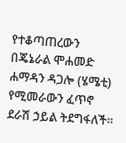የተቆጣጠረውን በጄኔራል ሞሐመድ ሐማዳን ዳጋሎ (ሄሜቲ) የሚመራውን ፈጥኖ ደራሽ ኃይል ትደግፋለች።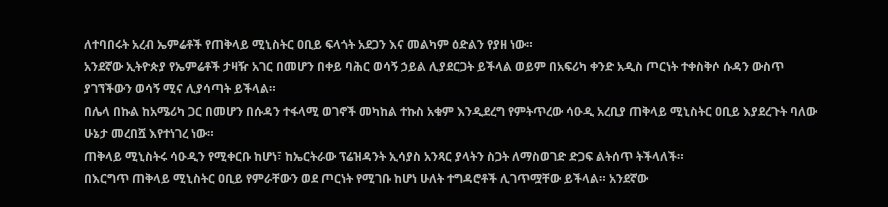ለተባበሩት አረብ ኤምሬቶች የጠቅላይ ሚኒስትር ዐቢይ ፍላጎት አደጋን እና መልካም ዕድልን የያዘ ነው።
አንደኛው ኢትዮጵያ የኤምሬቶች ታዛዥ አገር በመሆን በቀይ ባሕር ወሳኝ ኃይል ሊያደርጋት ይችላል ወይም በአፍሪካ ቀንድ አዲስ ጦርነት ተቀስቅሶ ሱዳን ውስጥ ያገኘችውን ወሳኝ ሚና ሊያሳጣት ይችላል።
በሌላ በኩል ከአሜሪካ ጋር በመሆን በሱዳን ተፋላሚ ወገኖች መካከል ተኩስ አቁም እንዲደረግ የምትጥረው ሳዑዲ አረቢያ ጠቅላይ ሚኒስትር ዐቢይ እያደረጉት ባለው ሁኔታ መረበሿ እየተነገረ ነው።
ጠቅላይ ሚኒስትሩ ሳዑዲን የሚቀርቡ ከሆነ፣ ከኤርትራው ፕሬዝዳንት ኢሳያስ አንጻር ያላትን ስጋት ለማስወገድ ድጋፍ ልትሰጥ ትችላለች።
በእርግጥ ጠቅላይ ሚኒስትር ዐቢይ የምራቸውን ወደ ጦርነት የሚገቡ ከሆነ ሁለት ተግዳሮቶች ሊገጥሟቸው ይችላል። አንደኛው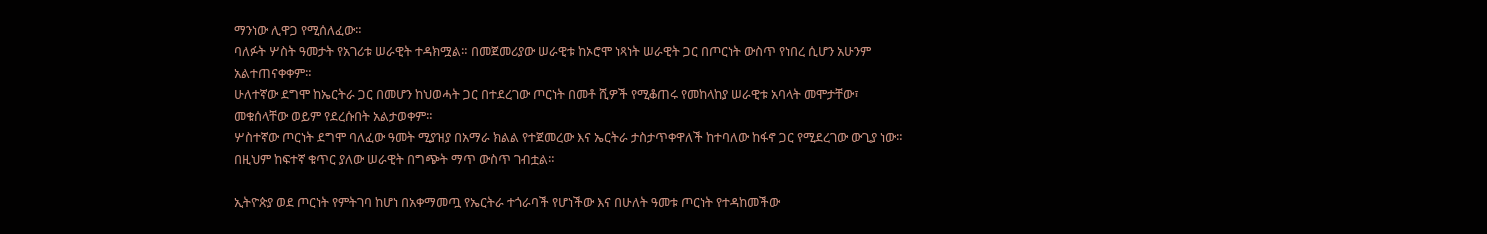ማንነው ሊዋጋ የሚሰለፈው።
ባለፉት ሦስት ዓመታት የአገሪቱ ሠራዊት ተዳክሟል። በመጀመሪያው ሠራዊቱ ከኦሮሞ ነጻነት ሠራዊት ጋር በጦርነት ውስጥ የነበረ ሲሆን አሁንም አልተጠናቀቀም።
ሁለተኛው ደግሞ ከኤርትራ ጋር በመሆን ከህወሓት ጋር በተደረገው ጦርነት በመቶ ሺዎች የሚቆጠሩ የመከላከያ ሠራዊቱ አባላት መሞታቸው፣ መቁሰላቸው ወይም የደረሱበት አልታወቀም።
ሦስተኛው ጦርነት ደግሞ ባለፈው ዓመት ሚያዝያ በአማራ ክልል የተጀመረው እና ኤርትራ ታስታጥቀዋለች ከተባለው ከፋኖ ጋር የሚደረገው ውጊያ ነው። በዚህም ከፍተኛ ቁጥር ያለው ሠራዊት በግጭት ማጥ ውስጥ ገብቷል።

ኢትዮጵያ ወደ ጦርነት የምትገባ ከሆነ በአቀማመጧ የኤርትራ ተጎራባች የሆነችው እና በሁለት ዓመቱ ጦርነት የተዳከመችው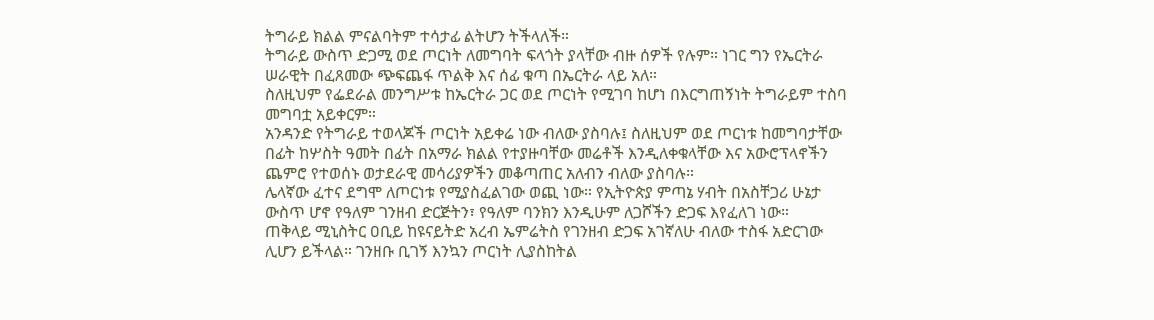ትግራይ ክልል ምናልባትም ተሳታፊ ልትሆን ትችላለች።
ትግራይ ውስጥ ድጋሚ ወደ ጦርነት ለመግባት ፍላጎት ያላቸው ብዙ ሰዎች የሉም። ነገር ግን የኤርትራ ሠራዊት በፈጸመው ጭፍጨፋ ጥልቅ እና ሰፊ ቁጣ በኤርትራ ላይ አለ።
ስለዚህም የፌደራል መንግሥቱ ከኤርትራ ጋር ወደ ጦርነት የሚገባ ከሆነ በእርግጠኝነት ትግራይም ተስባ መግባቷ አይቀርም።
አንዳንድ የትግራይ ተወላጆች ጦርነት አይቀሬ ነው ብለው ያስባሉ፤ ስለዚህም ወደ ጦርነቱ ከመግባታቸው በፊት ከሦስት ዓመት በፊት በአማራ ክልል የተያዙባቸው መሬቶች እንዲለቀቁላቸው እና አውሮፕላኖችን ጨምሮ የተወሰኑ ወታደራዊ መሳሪያዎችን መቆጣጠር አለብን ብለው ያስባሉ።
ሌላኛው ፈተና ደግሞ ለጦርነቱ የሚያስፈልገው ወጪ ነው። የኢትዮጵያ ምጣኔ ሃብት በአስቸጋሪ ሁኔታ ውስጥ ሆኖ የዓለም ገንዘብ ድርጅትን፣ የዓለም ባንክን እንዲሁም ለጋሾችን ድጋፍ እየፈለገ ነው።
ጠቅላይ ሚኒስትር ዐቢይ ከዩናይትድ አረብ ኤምሬትስ የገንዘብ ድጋፍ አገኛለሁ ብለው ተስፋ አድርገው ሊሆን ይችላል። ገንዘቡ ቢገኝ እንኳን ጦርነት ሊያስከትል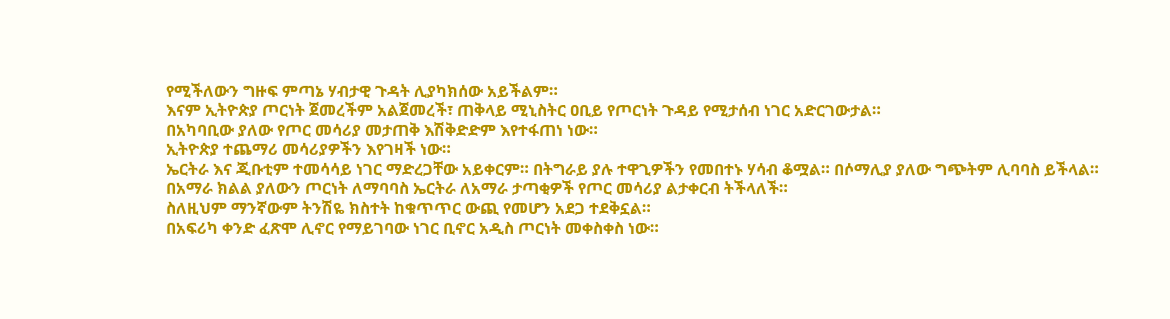የሚችለውን ግዙፍ ምጣኔ ሃብታዊ ጉዳት ሊያካክሰው አይችልም።
እናም ኢትዮጵያ ጦርነት ጀመረችም አልጀመረች፣ ጠቅላይ ሚኒስትር ዐቢይ የጦርነት ጉዳይ የሚታሰብ ነገር አድርገውታል።
በአካባቢው ያለው የጦር መሳሪያ መታጠቅ እሽቅድድም እየተፋጠነ ነው።
ኢትዮጵያ ተጨማሪ መሳሪያዎችን እየገዛች ነው።
ኤርትራ እና ጂቡቲም ተመሳሳይ ነገር ማድረጋቸው አይቀርም። በትግራይ ያሉ ተዋጊዎችን የመበተኑ ሃሳብ ቆሟል። በሶማሊያ ያለው ግጭትም ሊባባስ ይችላል።
በአማራ ክልል ያለውን ጦርነት ለማባባስ ኤርትራ ለአማራ ታጣቂዎች የጦር መሳሪያ ልታቀርብ ትችላለች።
ስለዚህም ማንኛውም ትንሽዬ ክስተት ከቁጥጥር ውጪ የመሆን አደጋ ተደቅኗል።
በአፍሪካ ቀንድ ፈጽሞ ሊኖር የማይገባው ነገር ቢኖር አዲስ ጦርነት መቀስቀስ ነው።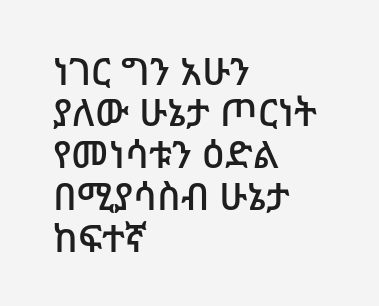ነገር ግን አሁን ያለው ሁኔታ ጦርነት የመነሳቱን ዕድል በሚያሳስብ ሁኔታ ከፍተኛ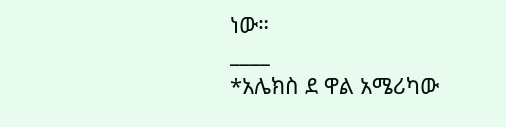ነው።
____
*አሌክስ ደ ዋል አሜሪካው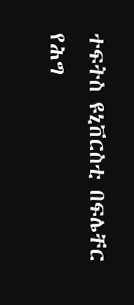ተፍትስ ዩኒቨርስቲ በፍሌቸር የሕግ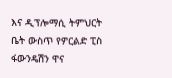እና ዲፕሎማሲ ትምህርት ቤት ውስጥ የዎርልድ ፒስ ፋውንዴሽን ዋና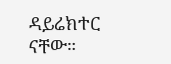ዳይሬክተር ናቸው።